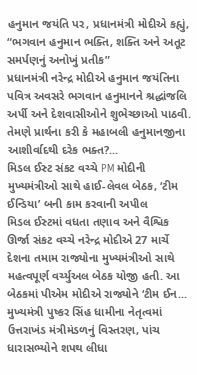હનુમાન જયંતિ પર, પ્રધાનમંત્રી મોદીએ કહ્યું, “ભગવાન હનુમાન ભક્તિ, શક્તિ અને અતૂટ સમર્પણનું અનોખું પ્રતીક”
પ્રધાનમંત્રી નરેન્દ્ર મોદીએ હનુમાન જયંતિના પવિત્ર અવસરે ભગવાન હનુમાનને શ્રદ્ધાંજલિ અર્પી અને દેશવાસીઓને શુભેચ્છાઓ પાઠવી. તેમણે પ્રાર્થના કરી કે મહાબલી હનુમાનજીના આશીર્વાદથી દરેક ભક્ત?...
મિડલ ઈસ્ટ સંકટ વચ્ચે PM મોદીની મુખ્યમંત્રીઓ સાથે હાઈ-લેવલ બેઠક, ‘ટીમ ઈન્ડિયા’ બની કામ કરવાની અપીલ
મિડલ ઈસ્ટમાં વધતા તણાવ અને વૈશ્વિક ઊર્જા સંકટ વચ્ચે નરેન્દ્ર મોદીએ 27 માર્ચે દેશના તમામ રાજ્યોના મુખ્યમંત્રીઓ સાથે મહત્વપૂર્ણ વર્ચ્યુઅલ બેઠક યોજી હતી. આ બેઠકમાં પીએમ મોદીએ રાજ્યોને ‘ટીમ ઈન...
મુખ્યમંત્રી પુષ્કર સિંહ ધામીના નેતૃત્વમાં ઉત્તરાખંડ મંત્રીમંડળનું વિસ્તરણ, પાંચ ધારાસભ્યોને શપથ લીધા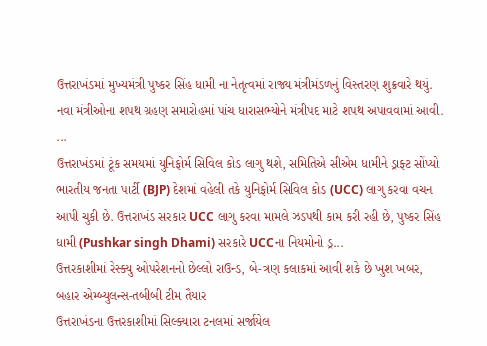ઉત્તરાખંડમાં મુખ્યમંત્રી પુષ્કર સિંહ ધામી ના નેતૃત્વમાં રાજ્ય મંત્રીમંડળનું વિસ્તરણ શુક્રવારે થયું. નવા મંત્રીઓના શપથ ગ્રહણ સમારોહમાં પાંચ ધારાસભ્યોને મંત્રીપદ માટે શપથ અપાવવામાં આવી. ...
ઉત્તરાખંડમાં ટૂંક સમયમાં યુનિફોર્મ સિવિલ કોડ લાગુ થશે, સમિતિએ સીએમ ધામીને ડ્રાફ્ટ સોંપ્યો
ભારતીય જનતા પાર્ટી (BJP) દેશમાં વહેલી તકે યુનિફોર્મ સિવિલ કોડ (UCC) લાગુ કરવા વચન આપી ચુકી છે. ઉત્તરાખંડ સરકાર UCC લાગુ કરવા મામલે ઝડપથી કામ કરી રહી છે, પુષ્કર સિંહ ધામી (Pushkar singh Dhami) સરકારે UCCના નિયમોનો ડ્ર...
ઉત્તરકાશીમાં રેસ્ક્યુ ઓપરેશનનો છેલ્લો રાઉન્ડ, બે-ત્રણ કલાકમાં આવી શકે છે ખુશ ખબર, બહાર એમ્બ્યુલન્સ-તબીબી ટીમ તૈયાર
ઉત્તરાખંડના ઉત્તરકાશીમાં સિલ્ક્યારા ટનલમાં સર્જાયેલ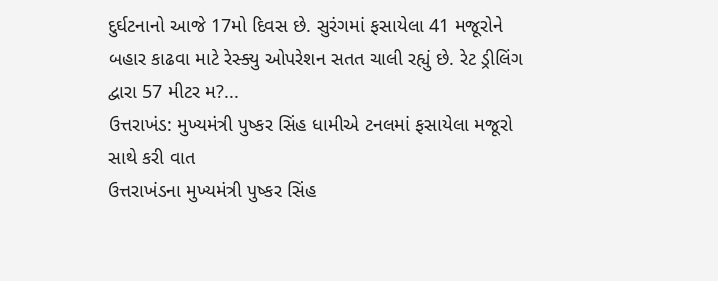દુર્ઘટનાનો આજે 17મો દિવસ છે. સુરંગમાં ફસાયેલા 41 મજૂરોને બહાર કાઢવા માટે રેસ્ક્યુ ઓપરેશન સતત ચાલી રહ્યું છે. રેટ ડ્રીલિંગ દ્વારા 57 મીટર મ?...
ઉત્તરાખંડ: મુખ્યમંત્રી પુષ્કર સિંહ ધામીએ ટનલમાં ફસાયેલા મજૂરો સાથે કરી વાત
ઉત્તરાખંડના મુખ્યમંત્રી પુષ્કર સિંહ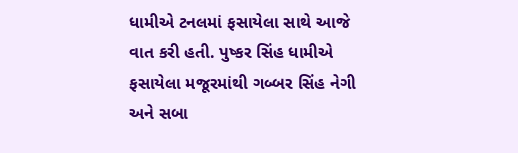ધામીએ ટનલમાં ફસાયેલા સાથે આજે વાત કરી હતી. પુષ્કર સિંહ ધામીએ ફસાયેલા મજૂરમાંથી ગબ્બર સિંહ નેગી અને સબા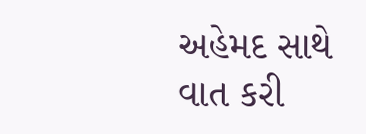અહેમદ સાથે વાત કરી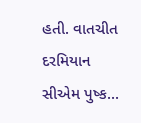હતી. વાતચીત દરમિયાન સીએમ પુષ્ક...